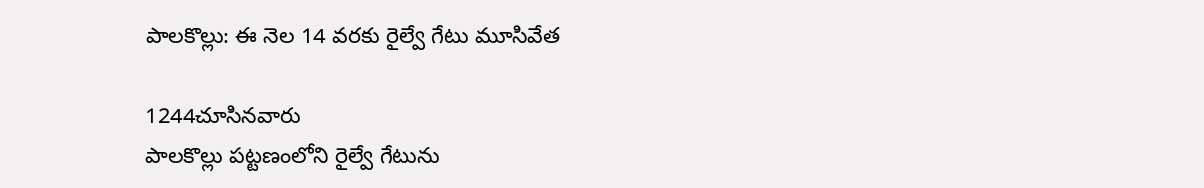పాలకొల్లు: ఈ నెల 14 వరకు రైల్వే గేటు మూసివేత

1244చూసినవారు
పాలకొల్లు పట్టణంలోని రైల్వే గేటును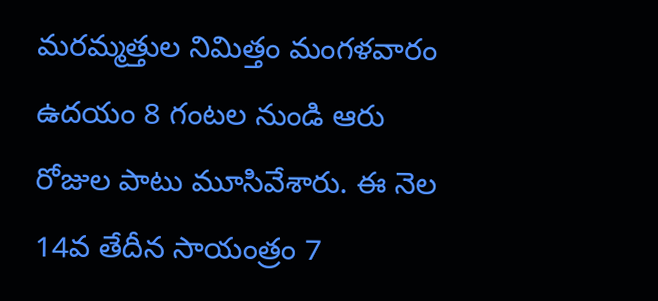మరమ్మత్తుల నిమిత్తం మంగళవారం ఉదయం 8 గంటల నుండి ఆరు రోజుల పాటు మూసివేశారు. ఈ నెల 14వ తేదీన సాయంత్రం 7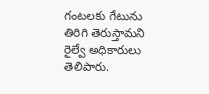గంటలకు గేటును తిరిగి తెరుస్తామని రైల్వే అధికారులు తెలిపారు.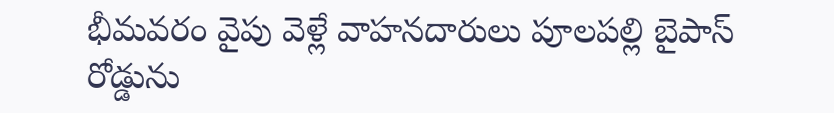భీమవరం వైపు వెళ్లే వాహనదారులు పూలపల్లి బైపాస్ రోడ్డును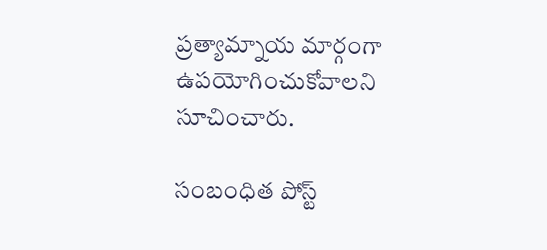ప్రత్యామ్నాయ మార్గంగా ఉపయోగించుకోవాలని సూచించారు.

సంబంధిత పోస్ట్